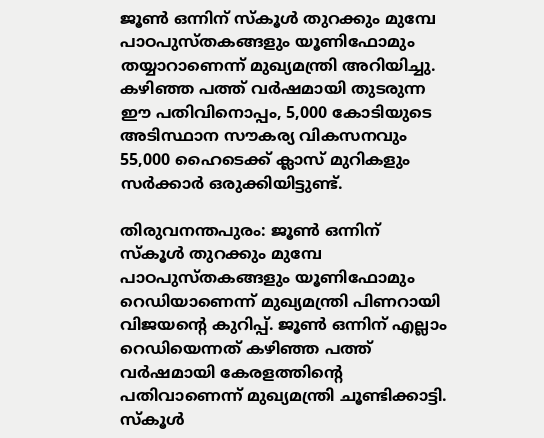ജൂൺ ഒന്നിന് സ്‌കൂൾ തുറക്കും മുമ്പേ പാഠപുസ്തകങ്ങളും യൂണിഫോമും തയ്യാറാണെന്ന് മുഖ്യമന്ത്രി അറിയിച്ചു. കഴിഞ്ഞ പത്ത് വർഷമായി തുടരുന്ന ഈ പതിവിനൊപ്പം, 5,000 കോടിയുടെ അടിസ്ഥാന സൗകര്യ വികസനവും 55,000 ഹൈടെക്ക് ക്ലാസ് മുറികളും സർക്കാർ ഒരുക്കിയിട്ടുണ്ട്.

തിരുവനന്തപുരം: ജൂൺ ഒന്നിന് സ്‌കൂൾ തുറക്കും മുമ്പേ പാഠപുസ്തകങ്ങളും യൂണിഫോമും റെഡിയാണെന്ന് മുഖ്യമന്ത്രി പിണറായി വിജയന്‍റെ കുറിപ്പ്. ജൂൺ ഒന്നിന് എല്ലാം റെഡിയെന്നത് കഴിഞ്ഞ പത്ത് വർഷമായി കേരളത്തിന്റെ പതിവാണെന്ന് മുഖ്യമന്ത്രി ചൂണ്ടിക്കാട്ടി. സ്കൂൾ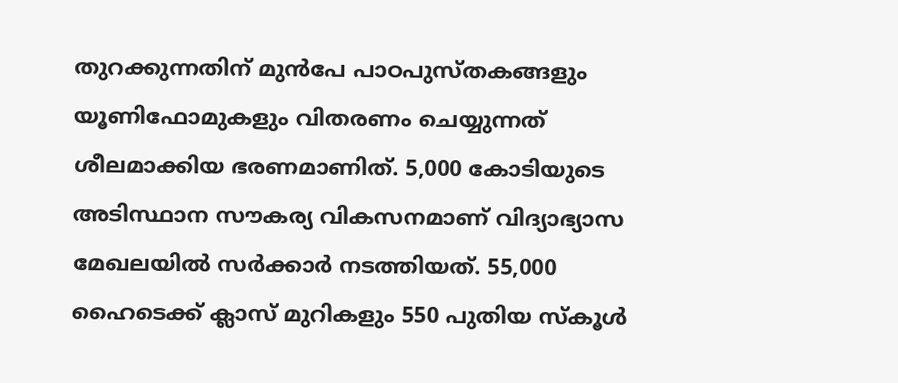തുറക്കുന്നതിന് മുൻപേ പാഠപുസ്തകങ്ങളും യൂണിഫോമുകളും വിതരണം ചെയ്യുന്നത് ശീലമാക്കിയ ഭരണമാണിത്. 5,000 കോടിയുടെ അടിസ്ഥാന സൗകര്യ വികസനമാണ് വിദ്യാഭ്യാസ മേഖലയിൽ സർക്കാർ നടത്തിയത്. 55,000 ഹൈടെക്ക് ക്ലാസ് മുറികളും 550 പുതിയ സ്‌കൂൾ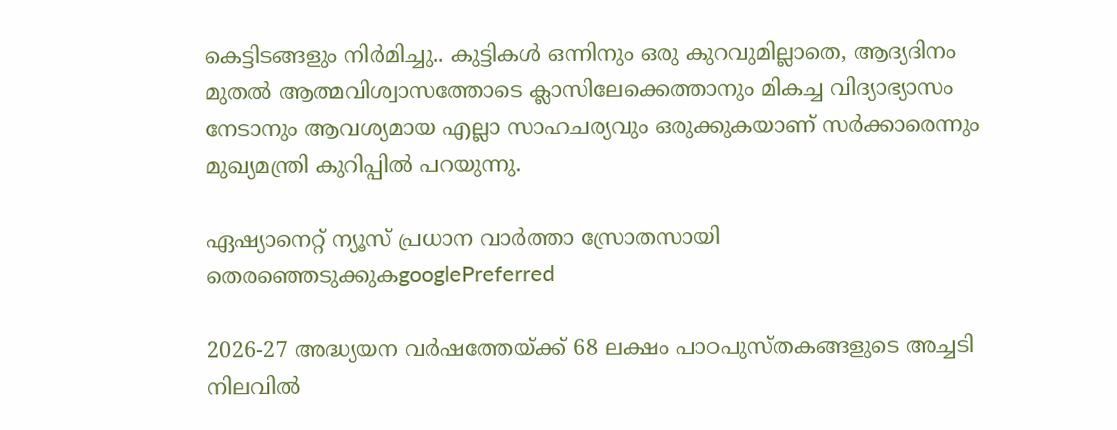കെട്ടിടങ്ങളും നിർമിച്ചു.. കുട്ടികൾ ഒന്നിനും ഒരു കുറവുമില്ലാതെ, ആദ്യദിനം മുതൽ ആത്മവിശ്വാസത്തോടെ ക്ലാസിലേക്കെത്താനും മികച്ച വിദ്യാഭ്യാസം നേടാനും ആവശ്യമായ എല്ലാ സാഹചര്യവും ഒരുക്കുകയാണ് സർക്കാരെന്നും മുഖ്യമന്ത്രി കുറിപ്പിൽ പറയുന്നു.

ഏഷ്യാനെറ്റ് ന്യൂസ് പ്രധാന വാർത്താ സ്രോതസായി തെരഞ്ഞെടുക്കുകgooglePreferred

2026-27 അദ്ധ്യയന വർഷത്തേയ്ക്ക് 68 ലക്ഷം പാഠപുസ്തകങ്ങളുടെ അച്ചടി നിലവിൽ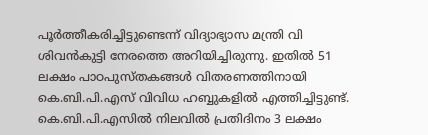പൂർത്തീകരിച്ചിട്ടുണ്ടെന്ന് വിദ്യാഭ്യാസ മന്ത്രി വി ശിവൻകുട്ടി നേരത്തെ അറിയിച്ചിരുന്നു. ഇതിൽ 51 ലക്ഷം പാഠപുസ്തകങ്ങൾ വിതരണത്തിനായി കെ.ബി.പി.എസ് വിവിധ ഹബ്ബുകളിൽ എത്തിച്ചിട്ടുണ്ട്. കെ.ബി.പി.എസിൽ നിലവിൽ പ്രതിദിനം 3 ലക്ഷം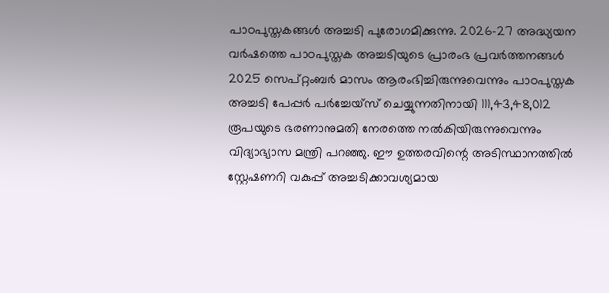പാഠപുസ്തകങ്ങൾ അച്ചടി പുരോഗമിക്കുന്നു. 2026-27 അദ്ധ്യയന വർഷത്തെ പാഠപുസ്തക അച്ചടിയുടെ പ്രാരംഭ പ്രവർത്തനങ്ങൾ 2025 സെപ്റ്റംബർ മാസം ആരംഭിച്ചിരുന്നുവെന്നും പാഠപുസ്തക അച്ചടി പേപ്പർ പർച്ചേയ്സ് ചെയ്യുന്നതിനായി 111,43,48,012 രൂപയുടെ ഭരണാനുമതി നേരത്തെ നൽകിയിരുന്നുവെന്നും വിദ്യാഭ്യാസ മന്ത്രി പറഞ്ഞു. ഈ ഉത്തരവിന്റെ അടിസ്ഥാനത്തിൽ സ്റ്റേഷണറി വകുപ്പ് അച്ചടിക്കാവശ്യമായ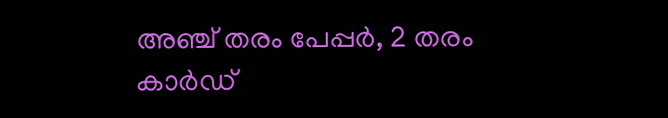അഞ്ച് തരം പേപ്പർ, 2 തരം കാർഡ്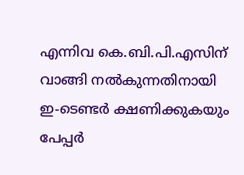എന്നിവ കെ.ബി.പി.എസിന് വാങ്ങി നൽകുന്നതിനായി ഇ-ടെണ്ടർ ക്ഷണിക്കുകയും പേപ്പർ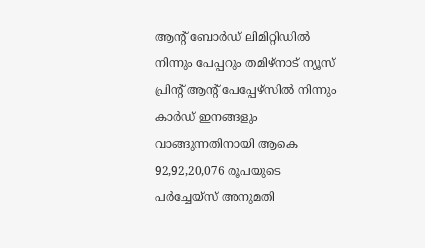ആന്റ് ബോർഡ് ലിമിറ്റിഡിൽ നിന്നും പേപ്പറും തമിഴ്നാട് ന്യൂസ് പ്രിന്റ് ആന്റ് പേപ്പേഴ്സിൽ നിന്നും കാർഡ് ഇനങ്ങളും വാങ്ങുന്നതിനായി ആകെ 92,92,20,076 രൂപയുടെ പർച്ചേയ്സ് അനുമതി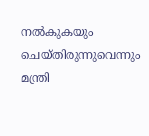നൽകുകയും ചെയ്തിരുന്നുവെന്നും മന്ത്രി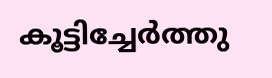കൂട്ടിച്ചേർത്തു